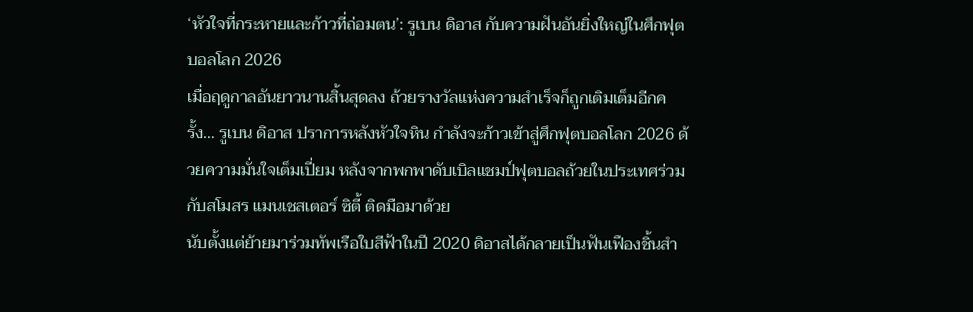‘หัวใจที่กระหายและก้าวที่ถ่อมตน’: รูเบน ดิอาส กับความฝันอันยิ่งใหญ่ในศึกฟุตบอลโลก 2026
เมื่อฤดูกาลอันยาวนานสิ้นสุดลง ถ้วยรางวัลแห่งความสำเร็จก็ถูกเติมเต็มอีกครั้ง… รูเบน ดิอาส ปราการหลังหัวใจหิน กำลังจะก้าวเข้าสู่ศึกฟุตบอลโลก 2026 ด้วยความมั่นใจเต็มเปี่ยม หลังจากพกพาดับเบิลแชมป์ฟุตบอลถ้วยในประเทศร่วมกับสโมสร แมนเชสเตอร์ ซิตี้ ติดมือมาด้วย
นับตั้งแต่ย้ายมาร่วมทัพเรือใบสีฟ้าในปี 2020 ดิอาสได้กลายเป็นฟันเฟืองชิ้นสำ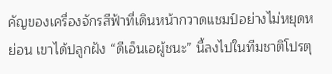คัญของเครื่องจักรสีฟ้าที่เดินหน้ากวาดแชมป์อย่างไม่หยุดหย่อน เขาได้ปลูกฝัง “ดีเอ็นเอผู้ชนะ” นี้ลงไปในทีมชาติโปรตุ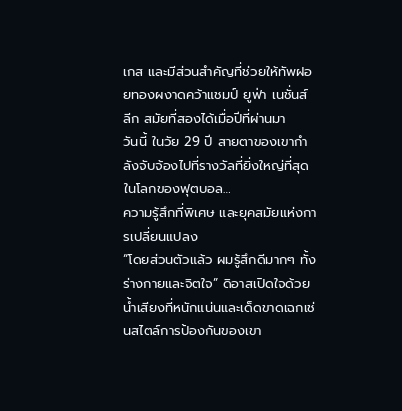เกส และมีส่วนสำคัญที่ช่วยให้ทัพฝอยทองผงาดคว้าแชมป์ ยูฟ่า เนชั่นส์ ลีก สมัยที่สองได้เมื่อปีที่ผ่านมา
วันนี้ ในวัย 29 ปี สายตาของเขากำลังจับจ้องไปที่รางวัลที่ยิ่งใหญ่ที่สุดในโลกของฟุตบอล…
ความรู้สึกที่พิเศษ และยุคสมัยแห่งการเปลี่ยนแปลง
“โดยส่วนตัวแล้ว ผมรู้สึกดีมากๆ ทั้งร่างกายและจิตใจ” ดิอาสเปิดใจด้วยน้ำเสียงที่หนักแน่นและเด็ดขาดเฉกเช่นสไตล์การป้องกันของเขา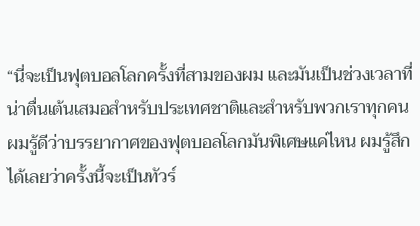“นี่จะเป็นฟุตบอลโลกครั้งที่สามของผม และมันเป็นช่วงเวลาที่น่าตื่นเต้นเสมอสำหรับประเทศชาติและสำหรับพวกเราทุกคน ผมรู้ดีว่าบรรยากาศของฟุตบอลโลกมันพิเศษแค่ไหน ผมรู้สึกได้เลยว่าครั้งนี้จะเป็นทัวร์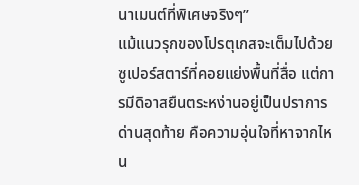นาเมนต์ที่พิเศษจริงๆ”
แม้แนวรุกของโปรตุเกสจะเต็มไปด้วยซูเปอร์สตาร์ที่คอยแย่งพื้นที่สื่อ แต่การมีดิอาสยืนตระหง่านอยู่เป็นปราการด่านสุดท้าย คือความอุ่นใจที่หาจากไหน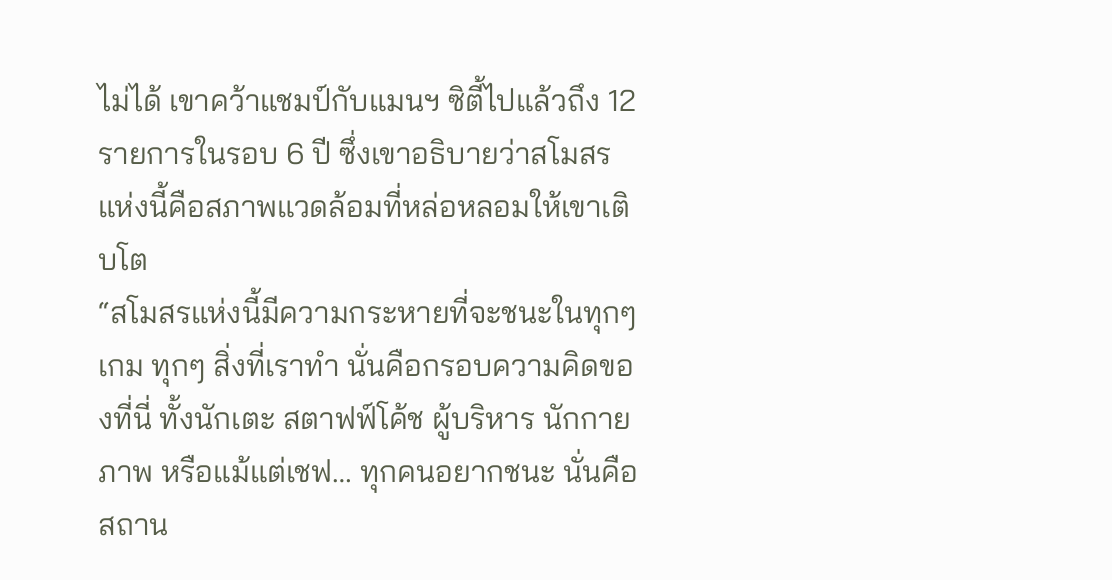ไม่ได้ เขาคว้าแชมป์กับแมนฯ ซิตี้ไปแล้วถึง 12 รายการในรอบ 6 ปี ซึ่งเขาอธิบายว่าสโมสรแห่งนี้คือสภาพแวดล้อมที่หล่อหลอมให้เขาเติบโต
“สโมสรแห่งนี้มีความกระหายที่จะชนะในทุกๆ เกม ทุกๆ สิ่งที่เราทำ นั่นคือกรอบความคิดของที่นี่ ทั้งนักเตะ สตาฟฟ์โค้ช ผู้บริหาร นักกายภาพ หรือแม้แต่เชฟ… ทุกคนอยากชนะ นั่นคือสถาน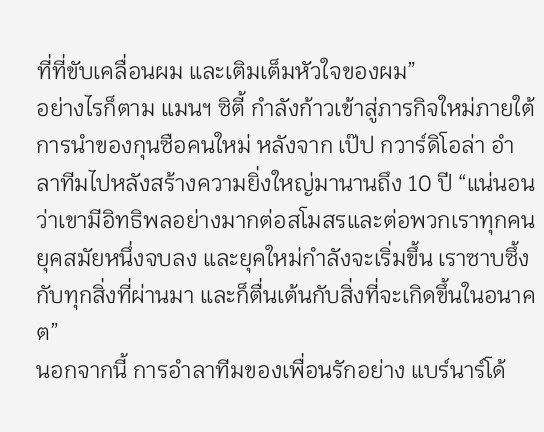ที่ที่ขับเคลื่อนผม และเติมเต็มหัวใจของผม”
อย่างไรก็ตาม แมนฯ ซิตี้ กำลังก้าวเข้าสู่ภารกิจใหม่ภายใต้การนำของกุนซือคนใหม่ หลังจาก เป๊ป กวาร์ดิโอล่า อำลาทีมไปหลังสร้างความยิ่งใหญ่มานานถึง 10 ปี “แน่นอนว่าเขามีอิทธิพลอย่างมากต่อสโมสรและต่อพวกเราทุกคน ยุคสมัยหนึ่งจบลง และยุคใหม่กำลังจะเริ่มขึ้น เราซาบซึ้งกับทุกสิ่งที่ผ่านมา และก็ตื่นเต้นกับสิ่งที่จะเกิดขึ้นในอนาคต”
นอกจากนี้ การอำลาทีมของเพื่อนรักอย่าง แบร์นาร์โด้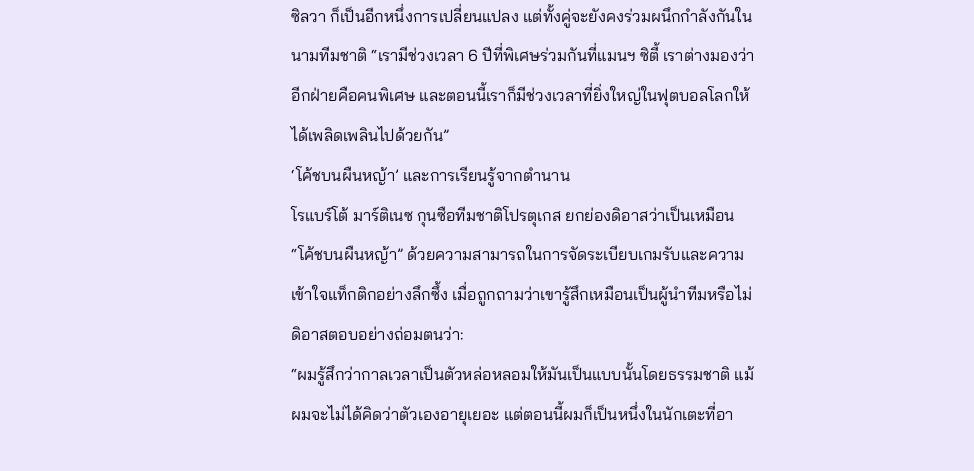ซิลวา ก็เป็นอีกหนึ่งการเปลี่ยนแปลง แต่ทั้งคู่จะยังคงร่วมผนึกกำลังกันในนามทีมชาติ “เรามีช่วงเวลา 6 ปีที่พิเศษร่วมกันที่แมนฯ ซิตี้ เราต่างมองว่าอีกฝ่ายคือคนพิเศษ และตอนนี้เราก็มีช่วงเวลาที่ยิ่งใหญ่ในฟุตบอลโลกให้ได้เพลิดเพลินไปด้วยกัน”
‘โค้ชบนผืนหญ้า’ และการเรียนรู้จากตำนาน
โรแบร์โต้ มาร์ติเนซ กุนซือทีมชาติโปรตุเกส ยกย่องดิอาสว่าเป็นเหมือน “โค้ชบนผืนหญ้า” ด้วยความสามารถในการจัดระเบียบเกมรับและความเข้าใจแท็กติกอย่างลึกซึ้ง เมื่อถูกถามว่าเขารู้สึกเหมือนเป็นผู้นำทีมหรือไม่ ดิอาสตอบอย่างถ่อมตนว่า:
“ผมรู้สึกว่ากาลเวลาเป็นตัวหล่อหลอมให้มันเป็นแบบนั้นโดยธรรมชาติ แม้ผมจะไม่ได้คิดว่าตัวเองอายุเยอะ แต่ตอนนี้ผมก็เป็นหนึ่งในนักเตะที่อา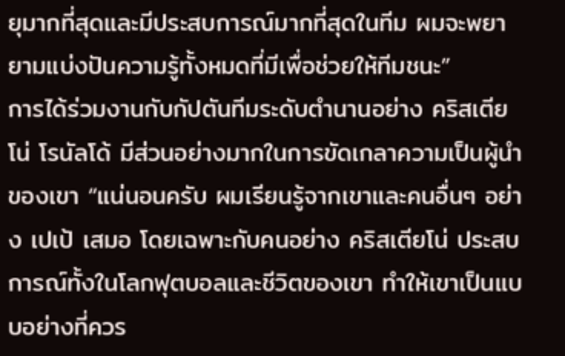ยุมากที่สุดและมีประสบการณ์มากที่สุดในทีม ผมจะพยายามแบ่งปันความรู้ทั้งหมดที่มีเพื่อช่วยให้ทีมชนะ”
การได้ร่วมงานกับกัปตันทีมระดับตำนานอย่าง คริสเตียโน่ โรนัลโด้ มีส่วนอย่างมากในการขัดเกลาความเป็นผู้นำของเขา “แน่นอนครับ ผมเรียนรู้จากเขาและคนอื่นๆ อย่าง เปเป้ เสมอ โดยเฉพาะกับคนอย่าง คริสเตียโน่ ประสบการณ์ทั้งในโลกฟุตบอลและชีวิตของเขา ทำให้เขาเป็นแบบอย่างที่ควร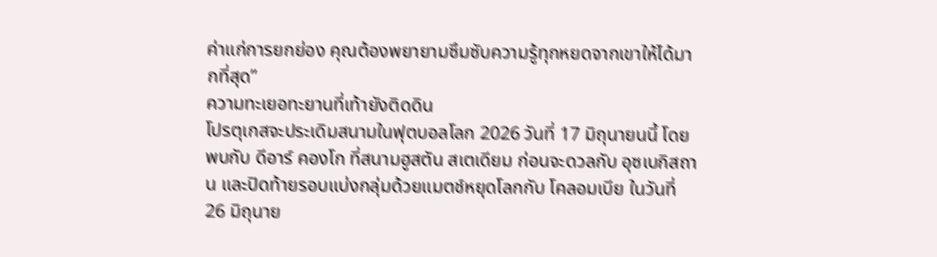ค่าแก่การยกย่อง คุณต้องพยายามซึมซับความรู้ทุกหยดจากเขาให้ได้มากที่สุด”
ความทะเยอทะยานที่เท้ายังติดดิน
โปรตุเกสจะประเดิมสนามในฟุตบอลโลก 2026 วันที่ 17 มิถุนายนนี้ โดยพบกับ ดีอาร์ คองโก ที่สนามฮูสตัน สเตเดียม ก่อนจะดวลกับ อุซเบกิสถาน และปิดท้ายรอบแบ่งกลุ่มด้วยแมตช์หยุดโลกกับ โคลอมเบีย ในวันที่ 26 มิถุนาย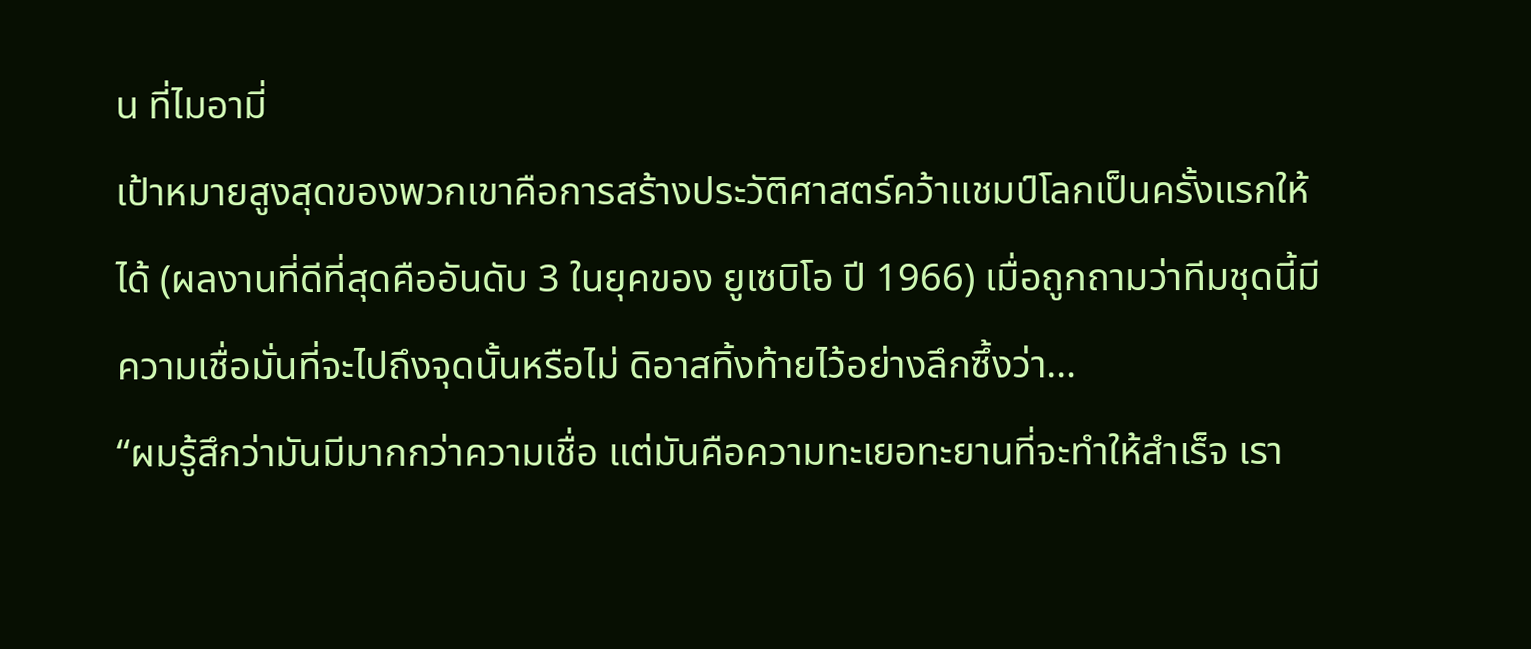น ที่ไมอามี่
เป้าหมายสูงสุดของพวกเขาคือการสร้างประวัติศาสตร์คว้าแชมป์โลกเป็นครั้งแรกให้ได้ (ผลงานที่ดีที่สุดคืออันดับ 3 ในยุคของ ยูเซบิโอ ปี 1966) เมื่อถูกถามว่าทีมชุดนี้มีความเชื่อมั่นที่จะไปถึงจุดนั้นหรือไม่ ดิอาสทิ้งท้ายไว้อย่างลึกซึ้งว่า…
“ผมรู้สึกว่ามันมีมากกว่าความเชื่อ แต่มันคือความทะเยอทะยานที่จะทำให้สำเร็จ เรา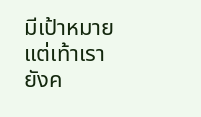มีเป้าหมาย แต่เท้าเรายังค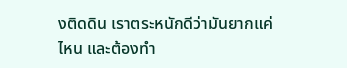งติดดิน เราตระหนักดีว่ามันยากแค่ไหน และต้องทำ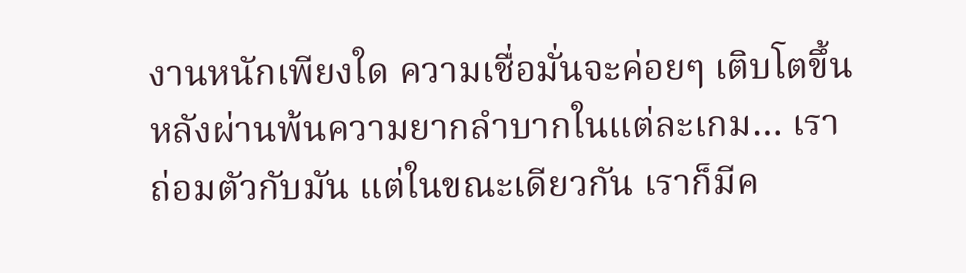งานหนักเพียงใด ความเชื่อมั่นจะค่อยๆ เติบโตขึ้นหลังผ่านพ้นความยากลำบากในแต่ละเกม… เราถ่อมตัวกับมัน แต่ในขณะเดียวกัน เราก็มีค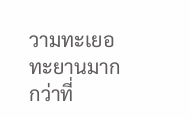วามทะเยอทะยานมากกว่าที่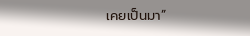เคยเป็นมา”